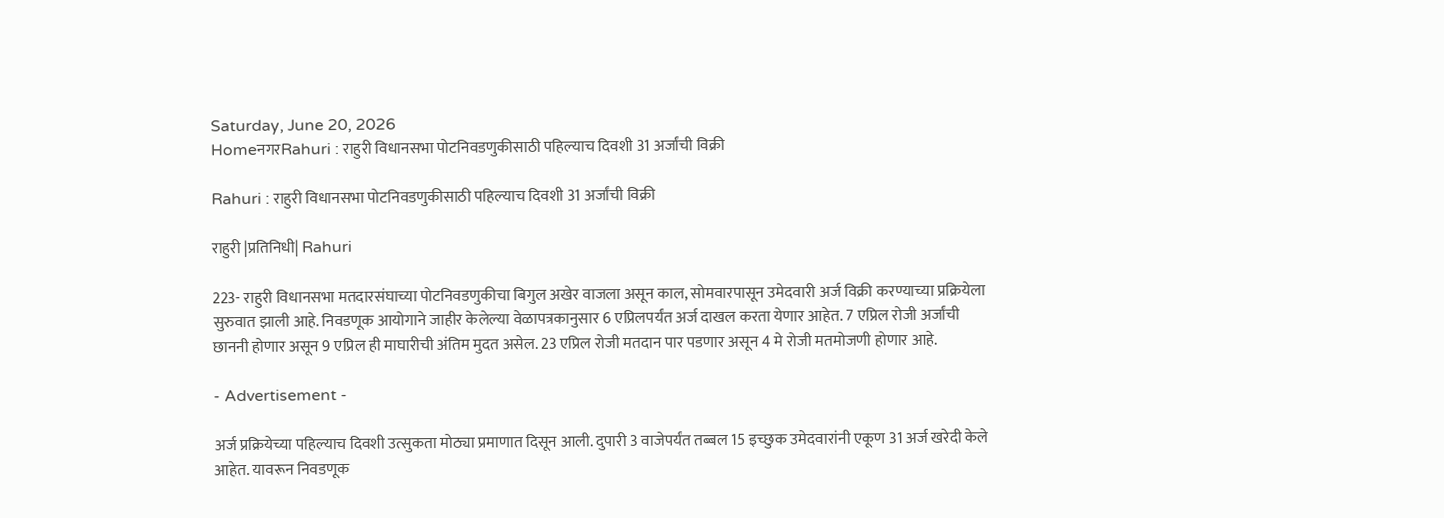Saturday, June 20, 2026
HomeनगरRahuri : राहुरी विधानसभा पोटनिवडणुकीसाठी पहिल्याच दिवशी 31 अर्जांची विक्री

Rahuri : राहुरी विधानसभा पोटनिवडणुकीसाठी पहिल्याच दिवशी 31 अर्जांची विक्री

राहुरी |प्रतिनिधी| Rahuri

223- राहुरी विधानसभा मतदारसंघाच्या पोटनिवडणुकीचा बिगुल अखेर वाजला असून काल, सोमवारपासून उमेदवारी अर्ज विक्री करण्याच्या प्रक्रियेला सुरुवात झाली आहे. निवडणूक आयोगाने जाहीर केलेल्या वेळापत्रकानुसार 6 एप्रिलपर्यंत अर्ज दाखल करता येणार आहेत. 7 एप्रिल रोजी अर्जांची छाननी होणार असून 9 एप्रिल ही माघारीची अंतिम मुदत असेल. 23 एप्रिल रोजी मतदान पार पडणार असून 4 मे रोजी मतमोजणी होणार आहे.

- Advertisement -

अर्ज प्रक्रियेच्या पहिल्याच दिवशी उत्सुकता मोठ्या प्रमाणात दिसून आली. दुपारी 3 वाजेपर्यंत तब्बल 15 इच्छुक उमेदवारांनी एकूण 31 अर्ज खरेदी केले आहेत. यावरून निवडणूक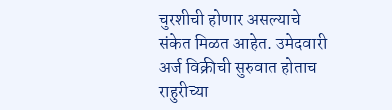चुरशीची होणार असल्याचे संकेत मिळत आहेत. उमेदवारी अर्ज विक्रीची सुरुवात होताच राहुरीच्या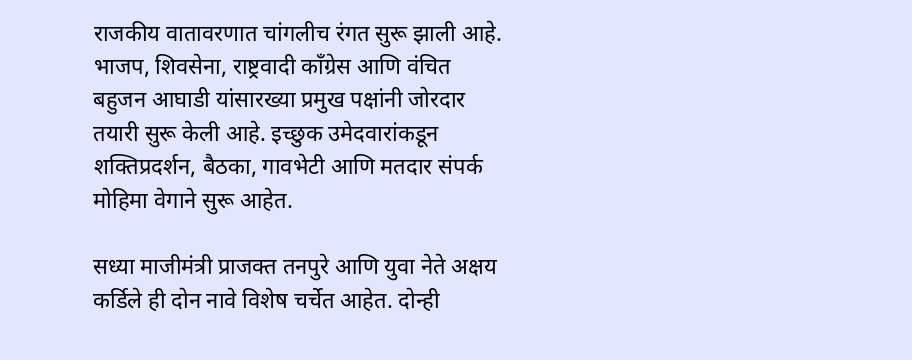राजकीय वातावरणात चांगलीच रंगत सुरू झाली आहे. भाजप, शिवसेना, राष्ट्रवादी काँग्रेस आणि वंचित बहुजन आघाडी यांसारख्या प्रमुख पक्षांनी जोरदार तयारी सुरू केली आहे. इच्छुक उमेदवारांकडून शक्तिप्रदर्शन, बैठका, गावभेटी आणि मतदार संपर्क मोहिमा वेगाने सुरू आहेत.

सध्या माजीमंत्री प्राजक्त तनपुरे आणि युवा नेते अक्षय कर्डिले ही दोन नावे विशेष चर्चेत आहेत. दोन्ही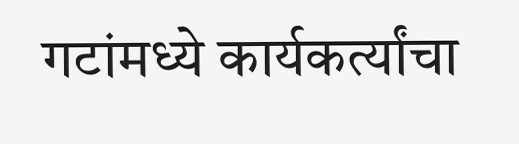गटांमध्ये कार्यकर्त्यांचा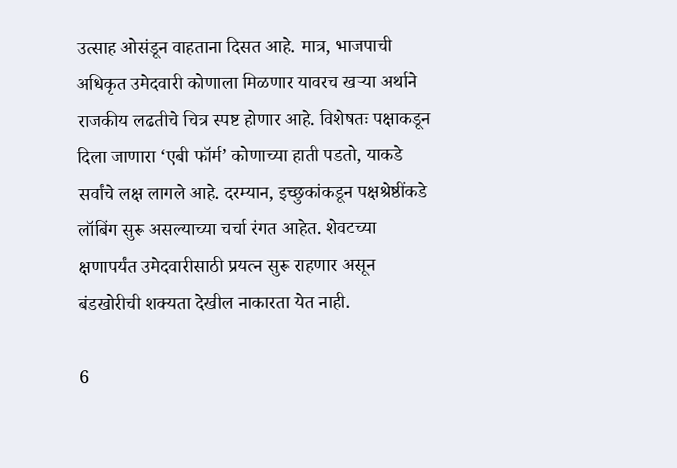उत्साह ओसंडून वाहताना दिसत आहे. मात्र, भाजपाची अधिकृत उमेदवारी कोणाला मिळणार यावरच खर्‍या अर्थाने राजकीय लढतीचे चित्र स्पष्ट होणार आहे. विशेषतः पक्षाकडून दिला जाणारा ‘एबी फॉर्म’ कोणाच्या हाती पडतो, याकडे सर्वांचे लक्ष लागले आहे. दरम्यान, इच्छुकांकडून पक्षश्रेष्ठींकडे लॉबिंग सुरू असल्याच्या चर्चा रंगत आहेत. शेवटच्या क्षणापर्यंत उमेदवारीसाठी प्रयत्न सुरू राहणार असून बंडखोरीची शक्यता देखील नाकारता येत नाही.

6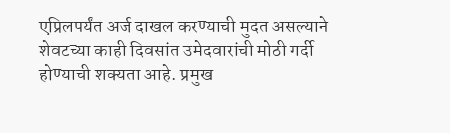एप्रिलपर्यंत अर्ज दाखल करण्याची मुदत असल्याने शेवटच्या काही दिवसांत उमेदवारांची मोठी गर्दी होण्याची शक्यता आहे. प्रमुख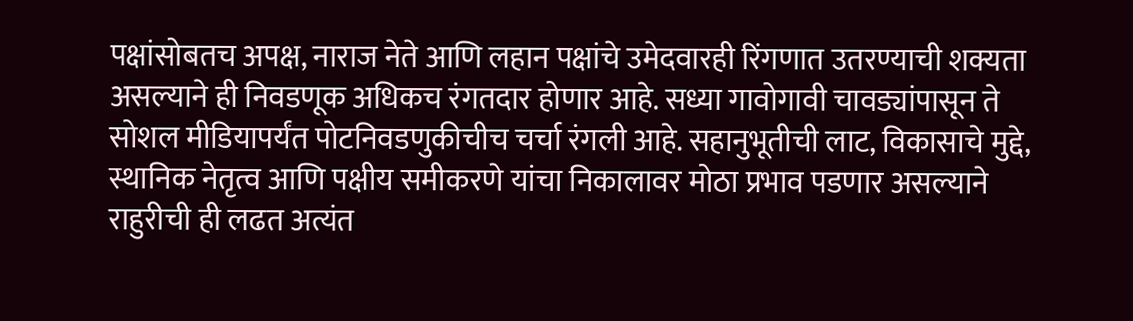पक्षांसोबतच अपक्ष, नाराज नेते आणि लहान पक्षांचे उमेदवारही रिंगणात उतरण्याची शक्यता असल्याने ही निवडणूक अधिकच रंगतदार होणार आहे. सध्या गावोगावी चावड्यांपासून ते सोशल मीडियापर्यंत पोटनिवडणुकीचीच चर्चा रंगली आहे. सहानुभूतीची लाट, विकासाचे मुद्दे, स्थानिक नेतृत्व आणि पक्षीय समीकरणे यांचा निकालावर मोठा प्रभाव पडणार असल्याने राहुरीची ही लढत अत्यंत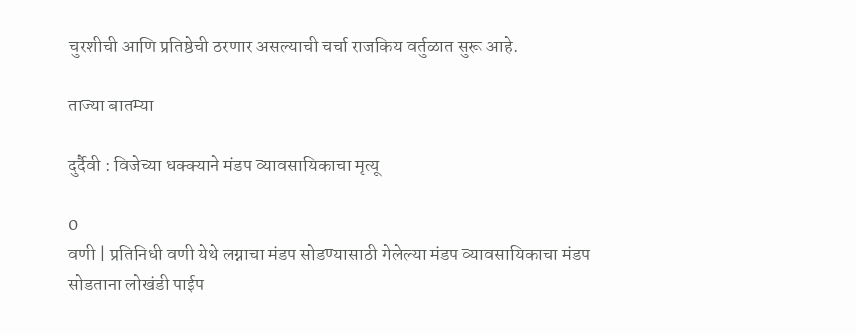चुरशीची आणि प्रतिष्ठेची ठरणार असल्याची चर्चा राजकिय वर्तुळात सुरू आहे.

ताज्या बातम्या

दुर्दैवी : विजेच्या धक्क्याने मंडप व्यावसायिकाचा मृत्यू

0
वणी | प्रतिनिधी वणी येथे लग्नाचा मंडप सोडण्यासाठी गेलेल्या मंडप व्यावसायिकाचा मंडप सोडताना लोखंडी पाईप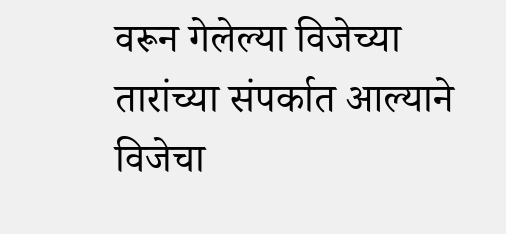वरून गेलेल्या विजेच्या तारांच्या संपर्कात आल्याने विजेचा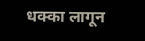धक्का लागून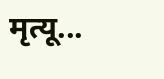मृत्यू...